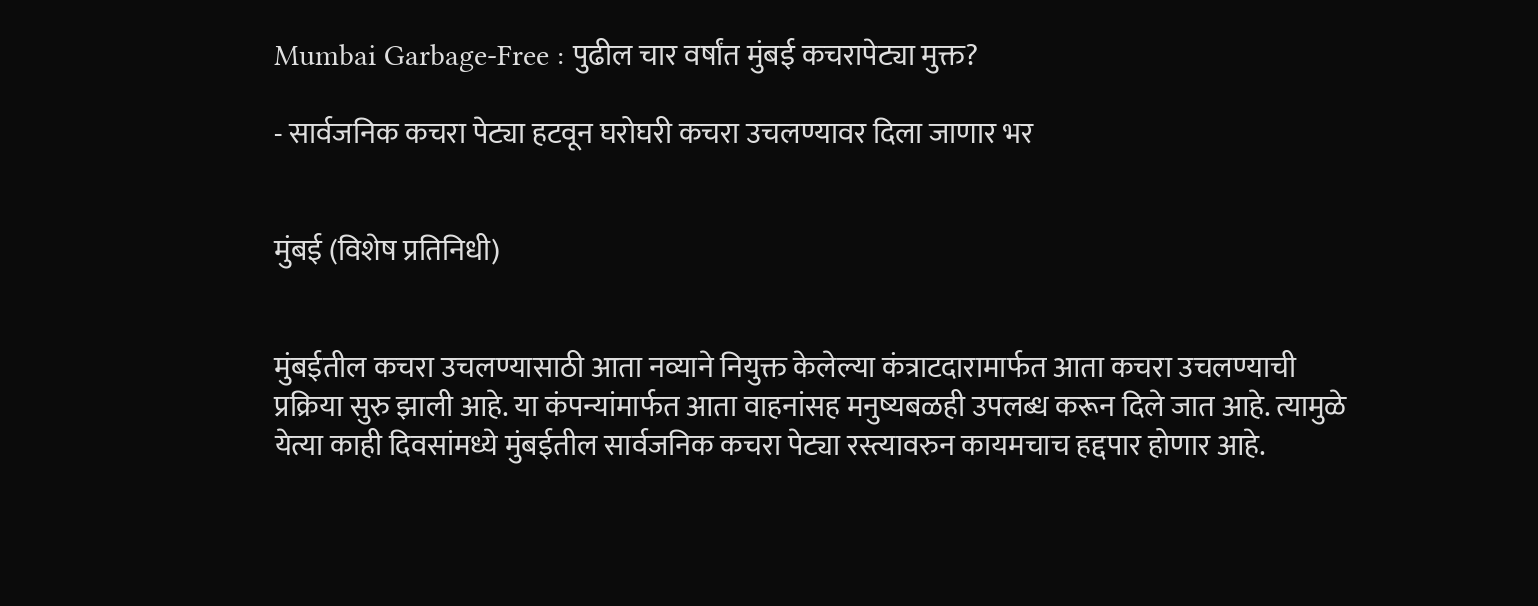Mumbai Garbage-Free : पुढील चार वर्षांत मुंबई कचरापेट्या मुक्त?

- सार्वजनिक कचरा पेट्या हटवून घरोघरी कचरा उचलण्यावर दिला जाणार भर


मुंबई (विशेष प्रतिनिधी)


मुंबईतील कचरा उचलण्यासाठी आता नव्याने नियुक्त केलेल्या कंत्राटदारामार्फत आता कचरा उचलण्याची प्रक्रिया सुरु झाली आहे. या कंपन्यांमार्फत आता वाहनांसह मनुष्यबळही उपलब्ध करून दिले जात आहे. त्यामुळे येत्या काही दिवसांमध्ये मुंबईतील सार्वजनिक कचरा पेट्या रस्त्यावरुन कायमचाच हद्दपार होणार आहे.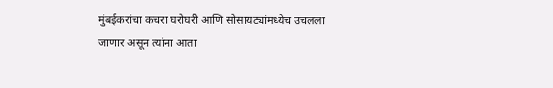मुंबईकरांचा कचरा घरोघरी आणि सोसायट्यांमध्येच उचलला जाणार असून त्यांना आता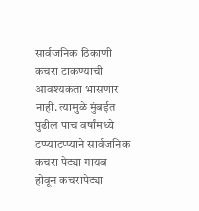सार्वजनिक ठिकाणी कचरा टाकण्याची आवश्यकता भासणार नाही. त्यामुळे मुंबईत पुढील पाच वर्षांमध्ये टप्प्याटप्प्याने सार्वजनिक कचरा पेट्या गायब होवून कचरापेट्या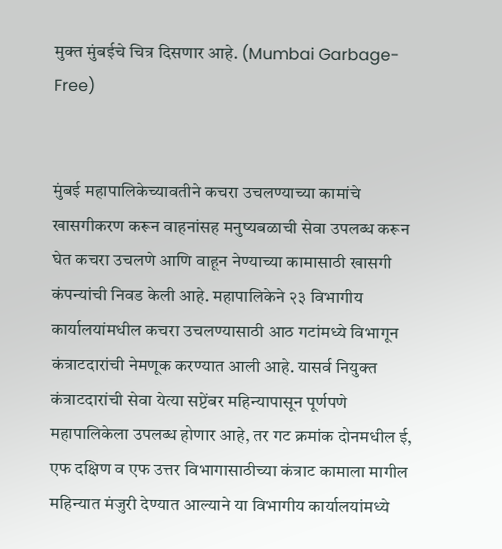मुक्त मुंबईचे चित्र दिसणार आहे. (Mumbai Garbage-Free)


मुंबई महापालिकेच्यावतीने कचरा उचलण्याच्या कामांचे खासगीकरण करून वाहनांसह मनुष्यबळाची सेवा उपलब्ध करून घेत कचरा उचलणे आणि वाहून नेण्याच्या कामासाठी खासगी कंपन्यांची निवड केली आहे. महापालिकेने २३ विभागीय कार्यालयांमधील कचरा उचलण्यासाठी आठ गटांमध्ये विभागून कंत्राटदारांची नेमणूक करण्यात आली आहे. यासर्व नियुक्त कंत्राटदारांची सेवा येत्या सप्टेंबर महिन्यापासून पूर्णपणे महापालिकेला उपलब्ध होणार आहे, तर गट क्रमांक दोनमधील ई, एफ दक्षिण व एफ उत्तर विभागासाठीच्या कंत्राट कामाला मागील महिन्यात मंजुरी देण्यात आल्याने या विभागीय कार्यालयांमध्ये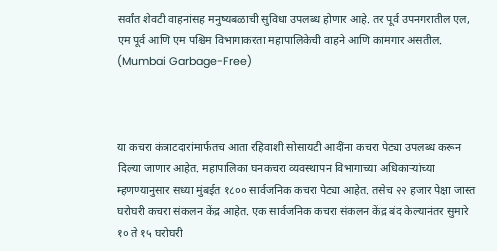सर्वांत शेवटी वाहनांसह मनुष्यबळाची सुविधा उपलब्ध होणार आहे. तर पूर्व उपनगरातील एल, एम पूर्व आणि एम पश्चिम विभागाकरता महापालिकेची वाहने आणि कामगार असतील. (Mumbai Garbage-Free)



या कचरा कंत्राटदारांमार्फतच आता रहिवाशी सोसायटी आदींना कचरा पेट्या उपलब्ध करून दिल्या जाणार आहेत. महापालिका घनकचरा व्यवस्थापन विभागाच्या अधिकाऱ्यांच्या म्हणण्यानुसार सध्या मुंबईत १८०० सार्वजनिक कचरा पेट्या आहेत. तसेच २२ हजार पेक्षा जास्त घरोघरी कचरा संकलन केंद्र आहेत. एक सार्वजनिक कचरा संकलन केंद्र बंद केल्यानंतर सुमारे १० ते १५ घरोघरी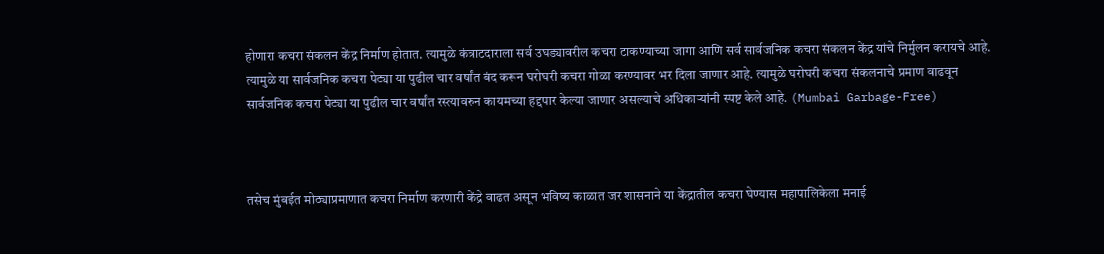होणारा कचरा संकलन केंद्र निर्माण होतात. त्यामुळे कंत्राटदाराला सर्व उघड्यावरील कचरा टाकण्याच्या जागा आणि सर्व सार्वजनिक कचरा संकलन केंद्र यांचे निर्मुलन करायचे आहे. त्यामुळे या सार्वजनिक कचरा पेट्या या पुढील चार वर्षांत बंद करून घरोघरी कचरा गोळा करण्यावर भर दिला जाणार आहे. त्यामुळे घरोघरी कचरा संकलनाचे प्रमाण वाढवून सार्वजनिक कचरा पेट्या या पुढील चार वर्षांत रस्त्यावरुन कायमच्या हद्दपार केल्या जाणार असल्याचे अधिकाऱ्यांनी स्पष्ट केले आहे. (Mumbai Garbage-Free)



तसेच मुंबईत मोठ्याप्रमाणात कचरा निर्माण करणारी केंद्रे वाढत असून भविष्य काळात जर शासनाने या केंद्रातील कचरा घेण्यास महापालिकेला मनाई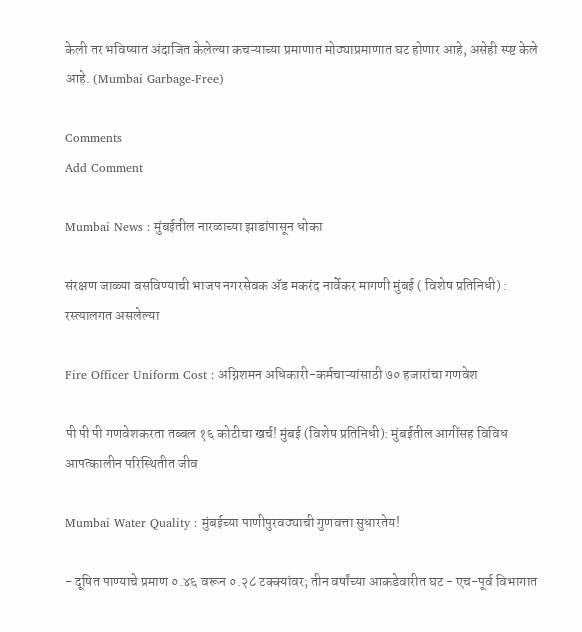केली तर भविष्यात अंदाजित केलेल्या कचऱ्याच्या प्रमाणात मोठ्याप्रमाणात घट होणार आहे, असेही स्प्ष्ट केले आहे. (Mumbai Garbage-Free)

Comments
Add Comment

Mumbai News : मुंबईतील नारळाच्या झाडांपासून धोका

संरक्षण जाळ्या बसविण्याची भाजप नगरसेवक अ‍ॅड मकरंद नार्वेकर मागणी मुंबई ( विशेष प्रतिनिधी) : रस्त्यालगत असलेल्या

Fire Officer Uniform Cost : अग्निशमन अधिकारी-कर्मचाऱ्यांसाठी ७० हजारांचा गणवेश

पी पी पी गणवेशकरता तब्बल १६ कोटीचा खर्च! मुंबई (विशेष प्रतिनिधी): मुंबईतील आगींसह विविध आपत्कालीन परिस्थितीत जीव

Mumbai Water Quality : मुंबईच्या पाणीपुरवठ्याची गुणवत्ता सुधारतेय!

- दूषित पाण्याचे प्रमाण ०.४६ वरून ०.२८ टक्क्यांवर; तीन वर्षांच्या आकडेवारीत घट - एच-पूर्व विभागात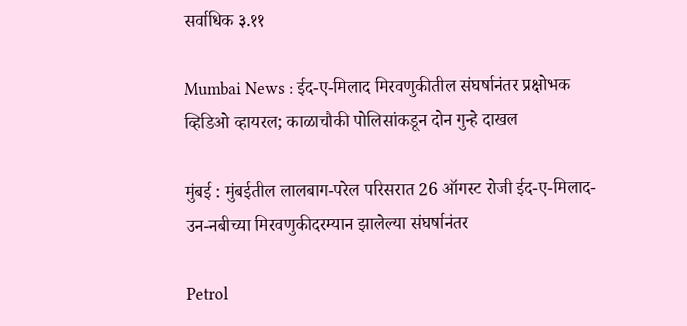सर्वाधिक ३.११

Mumbai News : ईद-ए-मिलाद मिरवणुकीतील संघर्षानंतर प्रक्षोभक व्हिडिओ व्हायरल; काळाचौकी पोलिसांकडून दोन गुन्हे दाखल

मुंबई : मुंबईतील लालबाग-परेल परिसरात 26 ऑगस्ट रोजी ईद-ए-मिलाद-उन-नबीच्या मिरवणुकीदरम्यान झालेल्या संघर्षानंतर

Petrol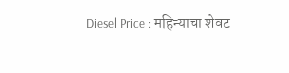Diesel Price : महिन्याचा शेवट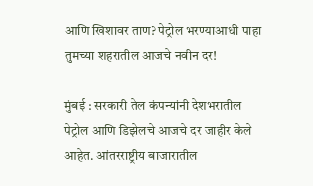आणि खिशावर ताण? पेट्रोल भरण्याआधी पाहा तुमच्या शहरातील आजचे नवीन दर!

मुंबई : सरकारी तेल कंपन्यांनी देशभरातील पेट्रोल आणि डिझेलचे आजचे दर जाहीर केले आहेत. आंतरराष्ट्रीय बाजारातील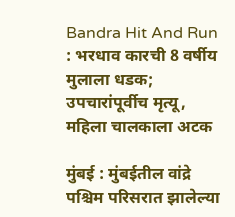Bandra Hit And Run : भरधाव कारची 8 वर्षीय मुलाला धडक; उपचारांपूर्वीच मृत्यू, महिला चालकाला अटक

मुंबई : मुंबईतील वांद्रे पश्चिम परिसरात झालेल्या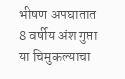भीषण अपघातात 8 वर्षीय अंश गुप्ता या चिमुकल्याचा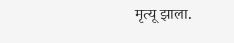मृत्यू झाला.